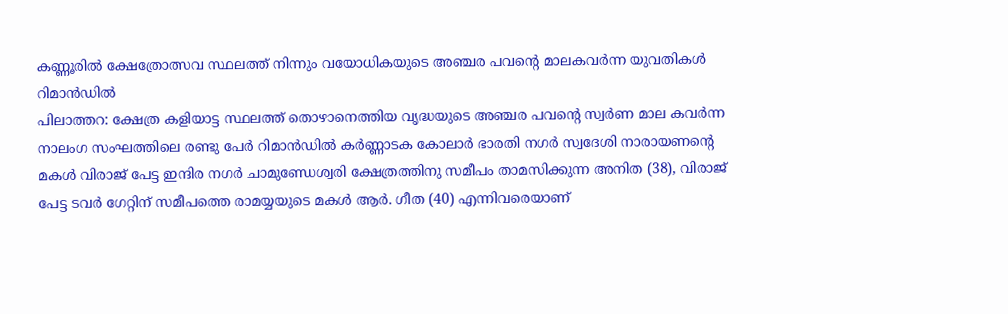കണ്ണൂരിൽ ക്ഷേത്രോത്സവ സ്ഥലത്ത് നിന്നും വയോധികയുടെ അഞ്ചര പവൻ്റെ മാലകവർന്ന യുവതികൾ റിമാൻഡിൽ
പിലാത്തറ: ക്ഷേത്ര കളിയാട്ട സ്ഥലത്ത് തൊഴാനെത്തിയ വൃദ്ധയുടെ അഞ്ചര പവൻ്റെ സ്വർണ മാല കവർന്ന നാലംഗ സംഘത്തിലെ രണ്ടു പേർ റിമാൻഡിൽ കർണ്ണാടക കോലാർ ഭാരതി നഗർ സ്വദേശി നാരായണൻ്റെ മകൾ വിരാജ് പേട്ട ഇന്ദിര നഗർ ചാമുണ്ഡേശ്വരി ക്ഷേത്രത്തിനു സമീപം താമസിക്കുന്ന അനിത (38), വിരാജ് പേട്ട ടവർ ഗേറ്റിന് സമീപത്തെ രാമയ്യയുടെ മകൾ ആർ. ഗീത (40) എന്നിവരെയാണ്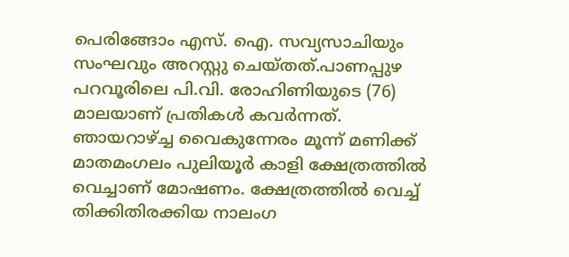പെരിങ്ങോം എസ്. ഐ. സവ്യസാചിയും സംഘവും അറസ്റ്റു ചെയ്തത്.പാണപ്പുഴ പറവൂരിലെ പി.വി. രോഹിണിയുടെ (76) മാലയാണ് പ്രതികൾ കവർന്നത്.
ഞായറാഴ്ച്ച വൈകുന്നേരം മൂന്ന് മണിക്ക് മാതമംഗലം പുലിയൂർ കാളി ക്ഷേത്രത്തിൽ വെച്ചാണ് മോഷണം. ക്ഷേത്രത്തിൽ വെച്ച് തിക്കിതിരക്കിയ നാലംഗ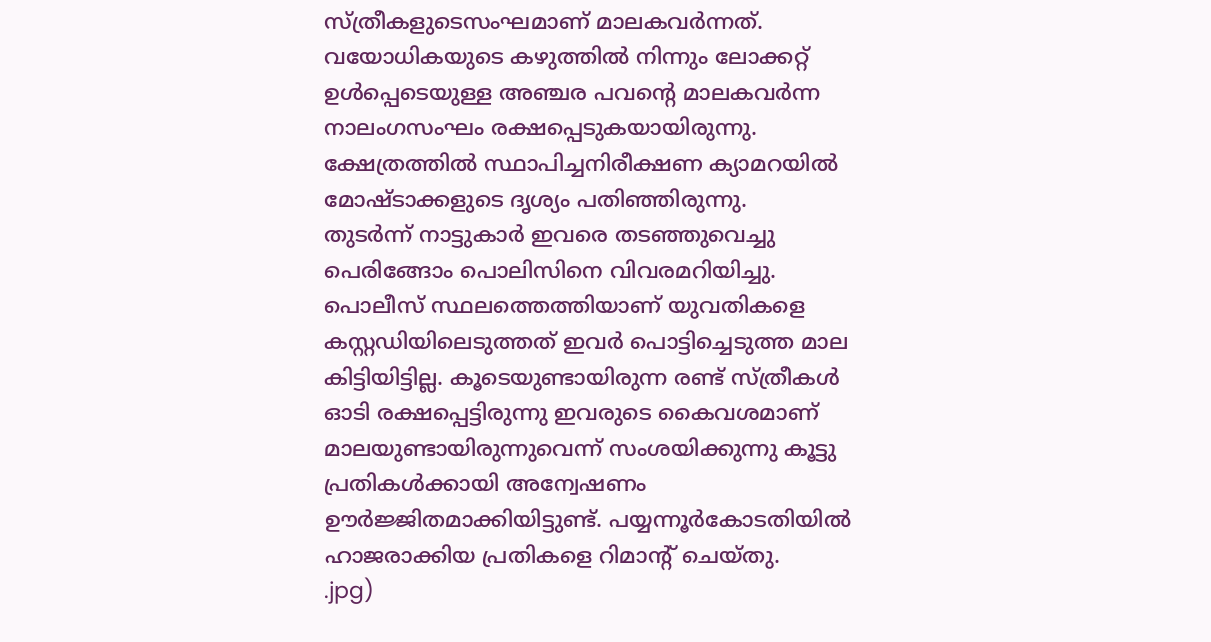സ്ത്രീകളുടെസംഘമാണ് മാലകവർന്നത്. വയോധികയുടെ കഴുത്തിൽ നിന്നും ലോക്കറ്റ് ഉൾപ്പെടെയുള്ള അഞ്ചര പവൻ്റെ മാലകവർന്ന നാലംഗസംഘം രക്ഷപ്പെടുകയായിരുന്നു. ക്ഷേത്രത്തിൽ സ്ഥാപിച്ചനിരീക്ഷണ ക്യാമറയിൽ മോഷ്ടാക്കളുടെ ദൃശ്യം പതിഞ്ഞിരുന്നു.
തുടർന്ന് നാട്ടുകാർ ഇവരെ തടഞ്ഞുവെച്ചു പെരിങ്ങോം പൊലിസിനെ വിവരമറിയിച്ചു. പൊലീസ് സ്ഥലത്തെത്തിയാണ് യുവതികളെ കസ്റ്റഡിയിലെടുത്തത് ഇവർ പൊട്ടിച്ചെടുത്ത മാല കിട്ടിയിട്ടില്ല. കൂടെയുണ്ടായിരുന്ന രണ്ട് സ്ത്രീകൾ ഓടി രക്ഷപ്പെട്ടിരുന്നു ഇവരുടെ കൈവശമാണ് മാലയുണ്ടായിരുന്നുവെന്ന് സംശയിക്കുന്നു കൂട്ടു പ്രതികൾക്കായി അന്വേഷണം ഊർജ്ജിതമാക്കിയിട്ടുണ്ട്. പയ്യന്നൂർകോടതിയിൽ ഹാജരാക്കിയ പ്രതികളെ റിമാൻ്റ് ചെയ്തു.
.jpg)